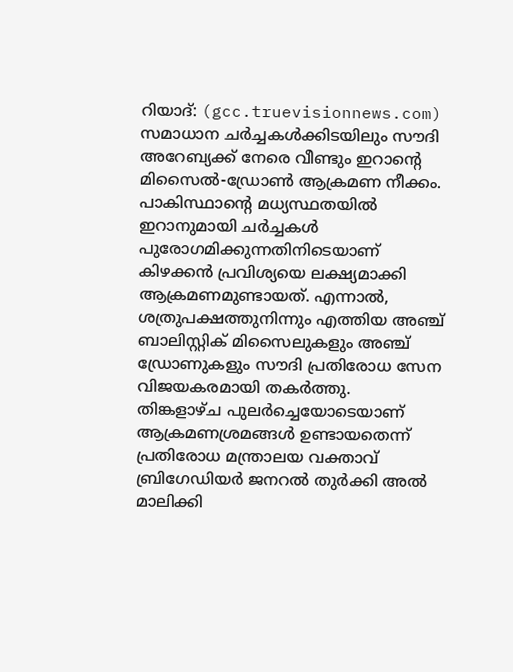റിയാദ്: (gcc.truevisionnews.com) സമാധാന ചർച്ചകൾക്കിടയിലും സൗദി അറേബ്യക്ക് നേരെ വീണ്ടും ഇറാന്റെ മിസൈൽ-ഡ്രോൺ ആക്രമണ നീക്കം. പാകിസ്ഥാൻ്റെ മധ്യസ്ഥതയിൽ ഇറാനുമായി ചർച്ചകൾ പുരോഗമിക്കുന്നതിനിടെയാണ് കിഴക്കൻ പ്രവിശ്യയെ ലക്ഷ്യമാക്കി ആക്രമണമുണ്ടായത്. എന്നാൽ, ശത്രുപക്ഷത്തുനിന്നും എത്തിയ അഞ്ച് ബാലിസ്റ്റിക് മിസൈലുകളും അഞ്ച് ഡ്രോണുകളും സൗദി പ്രതിരോധ സേന വിജയകരമായി തകർത്തു.
തിങ്കളാഴ്ച പുലർച്ചെയോടെയാണ് ആക്രമണശ്രമങ്ങൾ ഉണ്ടായതെന്ന് പ്രതിരോധ മന്ത്രാലയ വക്താവ് ബ്രിഗേഡിയർ ജനറൽ തുർക്കി അൽ മാലിക്കി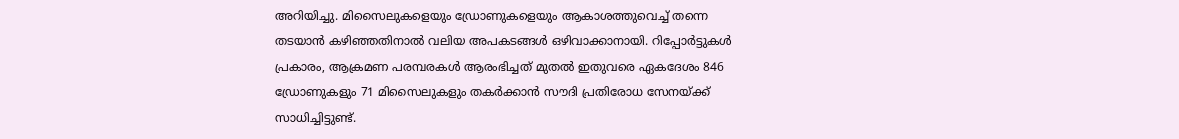അറിയിച്ചു. മിസൈലുകളെയും ഡ്രോണുകളെയും ആകാശത്തുവെച്ച് തന്നെ തടയാൻ കഴിഞ്ഞതിനാൽ വലിയ അപകടങ്ങൾ ഒഴിവാക്കാനായി. റിപ്പോർട്ടുകൾ പ്രകാരം, ആക്രമണ പരമ്പരകൾ ആരംഭിച്ചത് മുതൽ ഇതുവരെ ഏകദേശം 846 ഡ്രോണുകളും 71 മിസൈലുകളും തകർക്കാൻ സൗദി പ്രതിരോധ സേനയ്ക്ക് സാധിച്ചിട്ടുണ്ട്.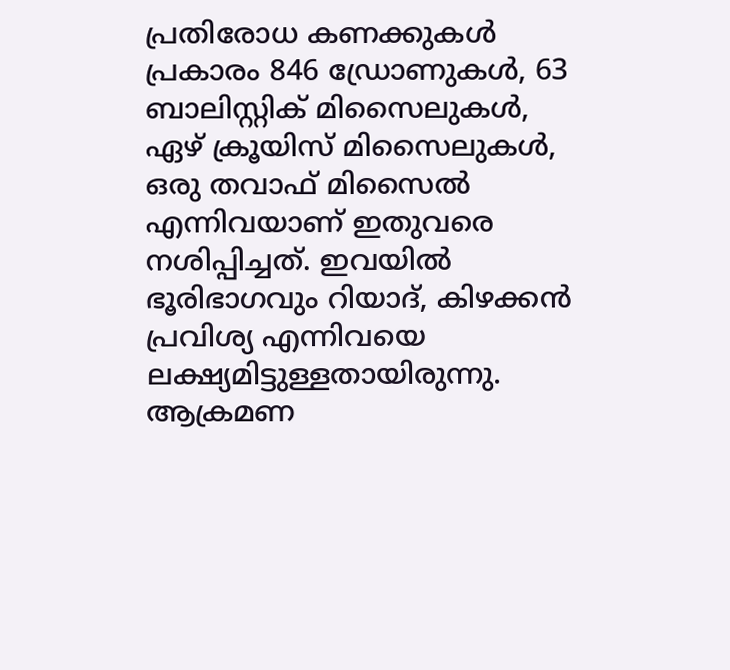പ്രതിരോധ കണക്കുകൾ പ്രകാരം 846 ഡ്രോണുകൾ, 63 ബാലിസ്റ്റിക് മിസൈലുകൾ, ഏഴ് ക്രൂയിസ് മിസൈലുകൾ, ഒരു തവാഫ് മിസൈൽ എന്നിവയാണ് ഇതുവരെ നശിപ്പിച്ചത്. ഇവയിൽ ഭൂരിഭാഗവും റിയാദ്, കിഴക്കൻ പ്രവിശ്യ എന്നിവയെ ലക്ഷ്യമിട്ടുള്ളതായിരുന്നു. ആക്രമണ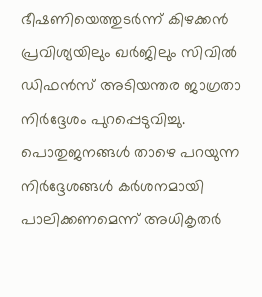ഭീഷണിയെത്തുടർന്ന് കിഴക്കൻ പ്രവിശ്യയിലും ഖർജിലും സിവിൽ ഡിഫൻസ് അടിയന്തര ജാഗ്രതാ നിർദ്ദേശം പുറപ്പെടുവിച്ചു. പൊതുജനങ്ങൾ താഴെ പറയുന്ന നിർദ്ദേശങ്ങൾ കർശനമായി പാലിക്കണമെന്ന് അധികൃതർ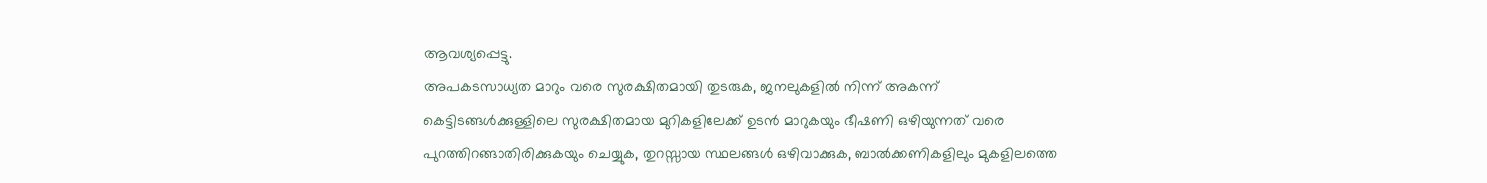ആവശ്യപ്പെട്ടു.
അപകടസാധ്യത മാറും വരെ സുരക്ഷിതമായി തുടരുക, ജനലുകളിൽ നിന്ന് അകന്ന് കെട്ടിടങ്ങൾക്കുള്ളിലെ സുരക്ഷിതമായ മുറികളിലേക്ക് ഉടൻ മാറുകയും ഭീഷണി ഒഴിയുന്നത് വരെ പുറത്തിറങ്ങാതിരിക്കുകയും ചെയ്യുക, തുറസ്സായ സ്ഥലങ്ങൾ ഒഴിവാക്കുക, ബാൽക്കണികളിലും മുകളിലത്തെ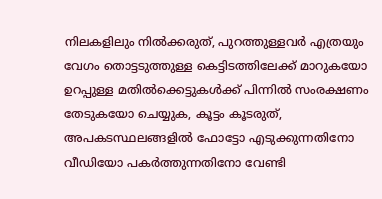നിലകളിലും നിൽക്കരുത്, പുറത്തുള്ളവർ എത്രയും വേഗം തൊട്ടടുത്തുള്ള കെട്ടിടത്തിലേക്ക് മാറുകയോ ഉറപ്പുള്ള മതിൽക്കെട്ടുകൾക്ക് പിന്നിൽ സംരക്ഷണം തേടുകയോ ചെയ്യുക, കൂട്ടം കൂടരുത്, അപകടസ്ഥലങ്ങളിൽ ഫോട്ടോ എടുക്കുന്നതിനോ വീഡിയോ പകർത്തുന്നതിനോ വേണ്ടി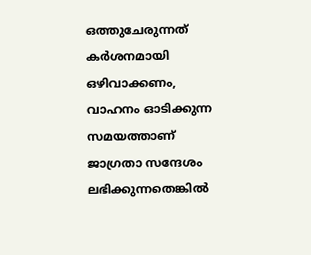ഒത്തുചേരുന്നത് കർശനമായി ഒഴിവാക്കണം, വാഹനം ഓടിക്കുന്ന സമയത്താണ് ജാഗ്രതാ സന്ദേശം ലഭിക്കുന്നതെങ്കിൽ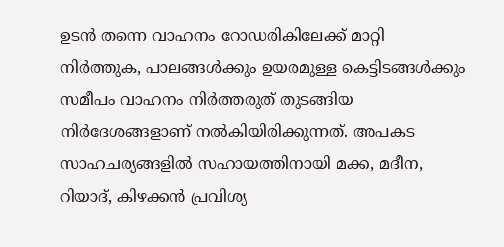ഉടൻ തന്നെ വാഹനം റോഡരികിലേക്ക് മാറ്റി നിർത്തുക, പാലങ്ങൾക്കും ഉയരമുള്ള കെട്ടിടങ്ങൾക്കും സമീപം വാഹനം നിർത്തരുത് തുടങ്ങിയ നിർദേശങ്ങളാണ് നൽകിയിരിക്കുന്നത്. അപകട സാഹചര്യങ്ങളിൽ സഹായത്തിനായി മക്ക, മദീന, റിയാദ്, കിഴക്കൻ പ്രവിശ്യ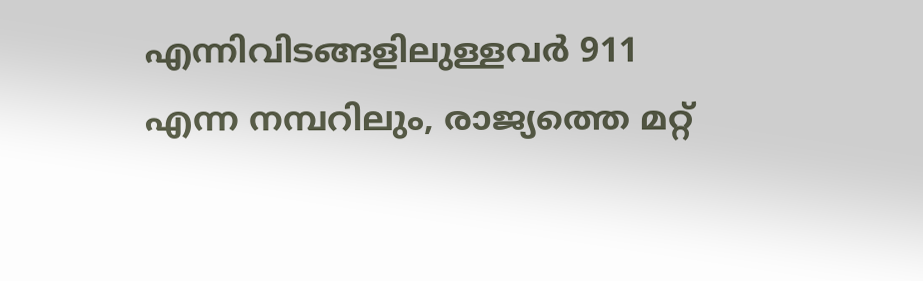എന്നിവിടങ്ങളിലുള്ളവർ 911 എന്ന നമ്പറിലും, രാജ്യത്തെ മറ്റ്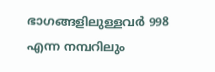ഭാഗങ്ങളിലുള്ളവർ 998 എന്ന നമ്പറിലും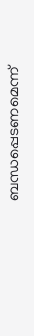ബന്ധപ്പെടണമെന്ന്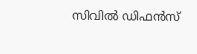സിവിൽ ഡിഫൻസ്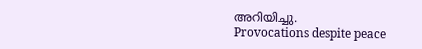അറിയിച്ചു.
Provocations despite peace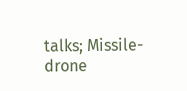talks; Missile-drone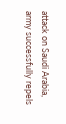attack on Saudi Arabia, army successfully repels